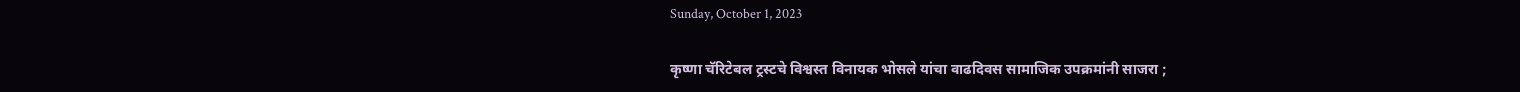Sunday, October 1, 2023

कृष्णा चॅरिटेबल ट्रस्टचे विश्वस्त विनायक भोसले यांचा वाढदिवस सामाजिक उपक्रमांनी साजरा ;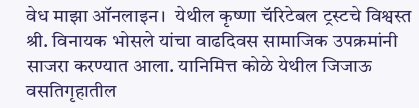वेध माझा ऑनलाइन।  येथील कृष्णा चॅरिटेबल ट्रस्टचे विश्वस्त श्री. विनायक भोसले यांचा वाढदिवस सामाजिक उपक्रमांनी साजरा करण्यात आला. यानिमित्त कोळे येथील जिजाऊ वसतिगृहातील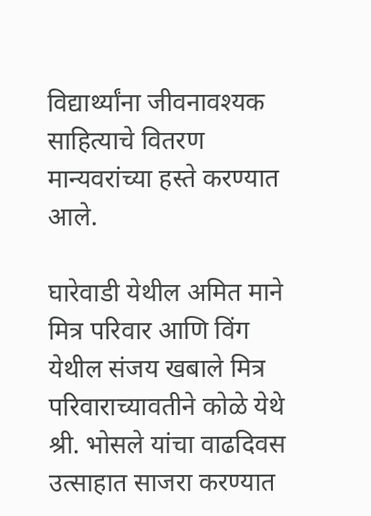विद्यार्थ्यांना जीवनावश्यक साहित्याचे वितरण मान्यवरांच्या हस्ते करण्यात आले.

घारेवाडी येथील अमित माने मित्र परिवार आणि विंग येथील संजय खबाले मित्र परिवाराच्यावतीने कोळे येथे श्री. भोसले यांचा वाढदिवस उत्साहात साजरा करण्यात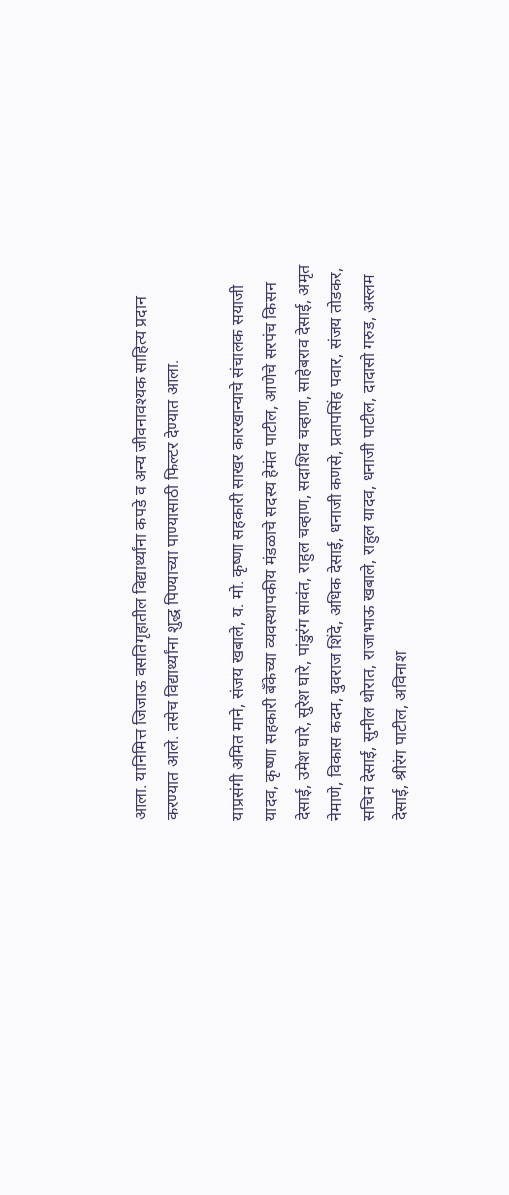आला. यानिमित्त जिजाऊ वसतिगृहातील विद्यार्थ्यांना कपडे व अन्य जीवनावश्यक साहित्य प्रदान करण्यात आले. तसेच विद्यार्थ्यांना शुद्ध पिण्याच्या पाण्यासाठी फिल्टर देण्यात आला.

याप्रसंगी अमित माने, संजय खबाले, य. मो. कृष्णा सहकारी साखर कारखान्याचे संचालक सयाजी यादव, कृष्णा सहकारी बँकेच्या व्यवस्थापकीय मंडळाचे सदस्य हेमंत पाटील, आणेचे सरपंच किसन देसाई, उमेश घारे, सुरेश घारे, पांडुरंग सावंत, राहुल चव्हाण, सदाशिव चव्हाण, साहेबराव देसाई, अमृत नेमाणे, विकास कदम, युवराज शिंदे, अधिक देसाई, धनाजी कणसे, प्रतापसिंह पवार, संजय तोडकर, सचिन देसाई, सुनील थोरात, राजाभाऊ खबाले, राहुल यादव, धनाजी पाटील, दादासो गरुड, अस्लम देसाई, श्रीरंग पाटील, अविनाश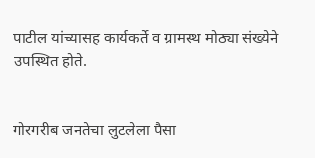पाटील यांच्यासह कार्यकर्ते व ग्रामस्थ मोठ्या संख्येने उपस्थित होते.


गोरगरीब जनतेचा लुटलेला पैसा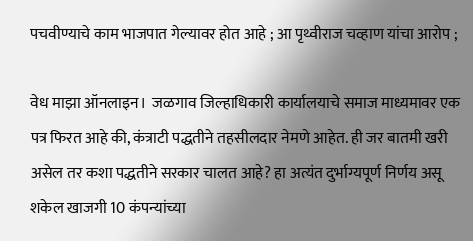पचवीण्याचे काम भाजपात गेल्यावर होत आहे ; आ पृथ्वीराज चव्हाण यांचा आरोप ;

वेध माझा ऑनलाइन।  जळगाव जिल्हाधिकारी कार्यालयाचे समाज माध्यमावर एक पत्र फिरत आहे की, कंत्राटी पद्धतीने तहसीलदार नेमणे आहेत. ही जर बातमी खरी असेल तर कशा पद्धतीने सरकार चालत आहे? हा अत्यंत दुर्भाग्यपूर्ण निर्णय असू शकेल खाजगी 10 कंपन्यांच्या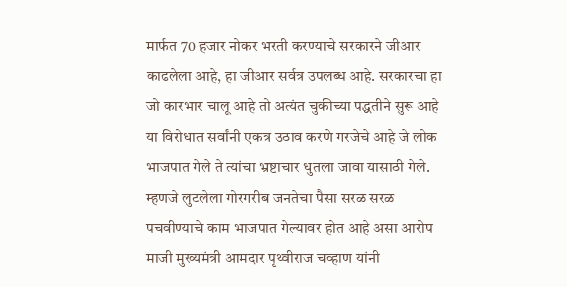मार्फत 70 हजार नोकर भरती करण्याचे सरकारने जीआर काढलेला आहे, हा जीआर सर्वत्र उपलब्ध आहे. सरकारचा हा जो कारभार चालू आहे तो अत्यंत चुकीच्या पद्धतीने सुरू आहे या विरोधात सर्वांनी एकत्र उठाव करणे गरजेचे आहे जे लोक भाजपात गेले ते त्यांचा भ्रष्टाचार धुतला जावा यासाठी गेले. म्हणजे लुटलेला गोरगरीब जनतेचा पैसा सरळ सरळ पचवीण्याचे काम भाजपात गेल्यावर होत आहे असा आरोप माजी मुख्यमंत्री आमदार पृथ्वीराज चव्हाण यांनी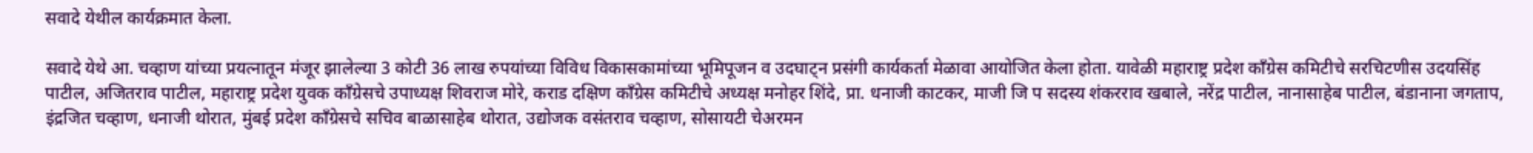सवादे येथील कार्यक्रमात केला.

सवादे येथे आ. चव्हाण यांच्या प्रयत्नातून मंजूर झालेल्या 3 कोटी 36 लाख रुपयांच्या विविध विकासकामांच्या भूमिपूजन व उदघाट्न प्रसंगी कार्यकर्ता मेळावा आयोजित केला होता. यावेळी महाराष्ट्र प्रदेश काँग्रेस कमिटीचे सरचिटणीस उदयसिंह पाटील, अजितराव पाटील, महाराष्ट्र प्रदेश युवक काँग्रेसचे उपाध्यक्ष शिवराज मोरे, कराड दक्षिण काँग्रेस कमिटीचे अध्यक्ष मनोहर शिंदे, प्रा. धनाजी काटकर, माजी जि प सदस्य शंकरराव खबाले, नरेंद्र पाटील, नानासाहेब पाटील, बंडानाना जगताप, इंद्रजित चव्हाण, धनाजी थोरात, मुंबई प्रदेश काँग्रेसचे सचिव बाळासाहेब थोरात, उद्योजक वसंतराव चव्हाण, सोसायटी चेअरमन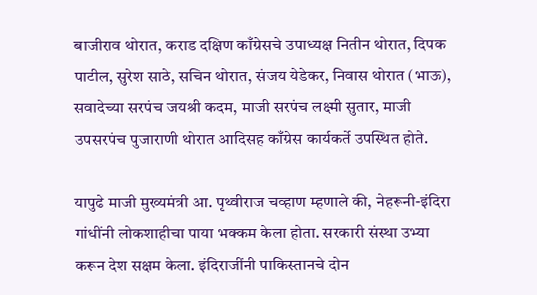बाजीराव थोरात, कराड दक्षिण काँग्रेसचे उपाध्यक्ष नितीन थोरात, दिपक पाटील, सुरेश साठे, सचिन थोरात, संजय येडेकर, निवास थोरात (भाऊ), सवादेच्या सरपंच जयश्री कदम, माजी सरपंच लक्ष्मी सुतार, माजी उपसरपंच पुजाराणी थोरात आदिसह काँग्रेस कार्यकर्ते उपस्थित होते.

यापुढे माजी मुख्यमंत्री आ. पृथ्वीराज चव्हाण म्हणाले की, नेहरूनी-इंदिरा गांधींनी लोकशाहीचा पाया भक्कम केला होता. सरकारी संस्था उभ्या करून देश सक्षम केला. इंदिराजींनी पाकिस्तानचे दोन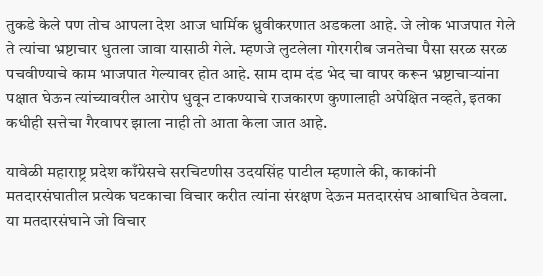तुकडे केले पण तोच आपला देश आज धार्मिक ध्रुवीकरणात अडकला आहे. जे लोक भाजपात गेले ते त्यांचा भ्रष्टाचार धुतला जावा यासाठी गेले. म्हणजे लुटलेला गोरगरीब जनतेचा पैसा सरळ सरळ पचवीण्याचे काम भाजपात गेल्यावर होत आहे. साम दाम दंड भेद चा वापर करून भ्रष्टाचाऱ्यांना पक्षात घेऊन त्यांच्यावरील आरोप धुवून टाकण्याचे राजकारण कुणालाही अपेक्षित नव्हते, इतका कधीही सत्तेचा गैरवापर झाला नाही तो आता केला जात आहे.

यावेळी महाराष्ट्र प्रदेश काँग्रेसचे सरचिटणीस उदयसिंह पाटील म्हणाले की, काकांनी मतदारसंघातील प्रत्येक घटकाचा विचार करीत त्यांना संरक्षण देऊन मतदारसंघ आबाधित ठेवला. या मतदारसंघाने जो विचार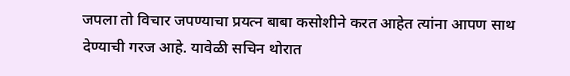जपला तो विचार जपण्याचा प्रयत्न बाबा कसोशीने करत आहेत त्यांना आपण साथ देण्याची गरज आहे. यावेळी सचिन थोरात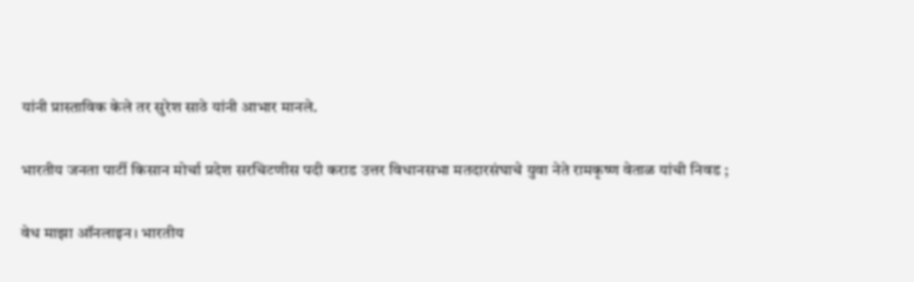यांनी प्रास्ताविक केले तर सुरेश साठे यांनी आभार मानले.

भारतीय जनता पार्टी किसान मोर्चा प्रदेश सरचिटणीस पदी कराड उत्तर विधानसभा मतदारसंघाचे युवा नेते रामकृष्ण वेताळ यांची निवड ;

वेध माझा ऑनलाइन। भारतीय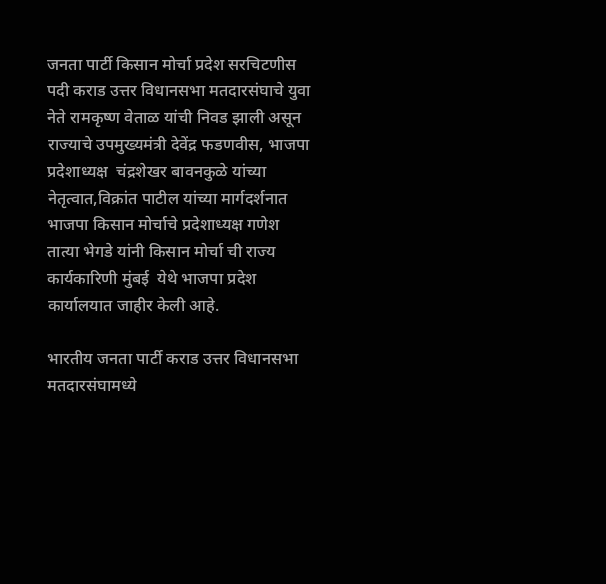जनता पार्टी किसान मोर्चा प्रदेश सरचिटणीस पदी कराड उत्तर विधानसभा मतदारसंघाचे युवा नेते रामकृष्ण वेताळ यांची निवड झाली असून राज्याचे उपमुख्यमंत्री देवेंद्र फडणवीस, भाजपा  प्रदेशाध्यक्ष  चंद्रशेखर बावनकुळे यांच्या नेतृत्वात,विक्रांत पाटील यांच्या मार्गदर्शनात भाजपा किसान मोर्चाचे प्रदेशाध्यक्ष गणेश तात्या भेगडे यांनी किसान मोर्चा ची राज्य कार्यकारिणी मुंबई  येथे भाजपा प्रदेश कार्यालयात जाहीर केली आहे.

भारतीय जनता पार्टी कराड उत्तर विधानसभा मतदारसंघामध्ये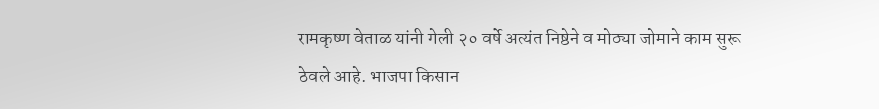रामकृष्ण वेताळ यांनी गेली २० वर्षे अत्यंत निष्ठेने व मोठ्या जोमाने काम सुरू ठेवले आहे. भाजपा किसान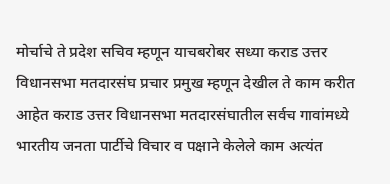मोर्चाचे ते प्रदेश सचिव म्हणून याचबरोबर सध्या कराड उत्तर विधानसभा मतदारसंघ प्रचार प्रमुख म्हणून देखील ते काम करीत आहेत कराड उत्तर विधानसभा मतदारसंघातील सर्वच गावांमध्ये भारतीय जनता पार्टीचे विचार व पक्षाने केलेले काम अत्यंत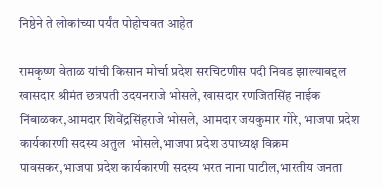निष्ठेने ते लोकांच्या पर्यंत पोहोचवत आहेत

रामकृष्ण वेताळ यांची किसान मोर्चा प्रदेश सरचिटणीस पदी निवड झाल्याबद्दल खासदार श्रीमंत छत्रपती उदयनराजे भोसले, खासदार रणजितसिंह नाईक निंबाळकर,आमदार शिवेंद्रसिंहराजे भोसले, आमदार जयकुमार गोरे, भाजपा प्रदेश कार्यकारणी सदस्य अतुल  भोसले,भाजपा प्रदेश उपाध्यक्ष विक्रम पावसकर,भाजपा प्रदेश कार्यकारणी सदस्य भरत नाना पाटील,भारतीय जनता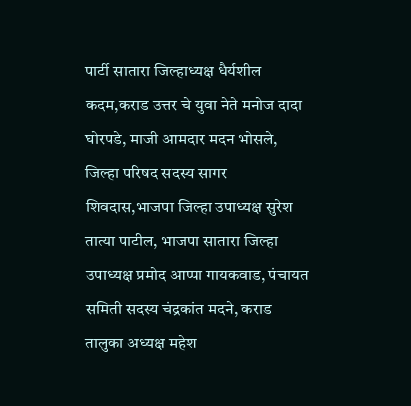पार्टी सातारा जिल्हाध्यक्ष धैर्यशील कदम,कराड उत्तर चे युवा नेते मनोज दादा घोरपडे, माजी आमदार मदन भोसले, जिल्हा परिषद सदस्य सागर शिवदास,भाजपा जिल्हा उपाध्यक्ष सुरेश तात्या पाटील, भाजपा सातारा जिल्हा उपाध्यक्ष प्रमोद आप्पा गायकवाड, पंचायत समिती सदस्य चंद्रकांत मदने, कराड तालुका अध्यक्ष महेश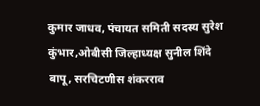कुमार जाधव, पंचायत समिती सदस्य सुरेश कुंभार,ओबीसी जिल्हाध्यक्ष सुनील शिंदे बापू, सरचिटणीस शंकरराव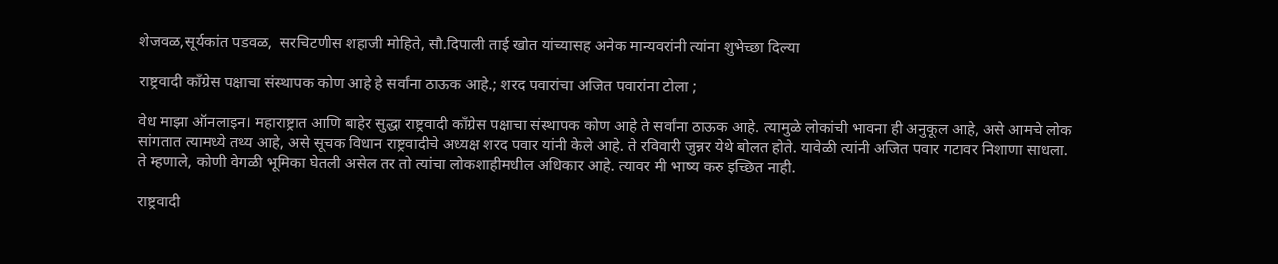शेजवळ,सूर्यकांत पडवळ,  सरचिटणीस शहाजी मोहिते, सौ.दिपाली ताई खोत यांच्यासह अनेक मान्यवरांनी त्यांना शुभेच्छा दिल्या

राष्ट्रवादी काँग्रेस पक्षाचा संस्थापक कोण आहे हे सर्वांना ठाऊक आहे.; शरद पवारांचा अजित पवारांना टोला ;

वेध माझा ऑनलाइन। महाराष्ट्रात आणि बाहेर सुद्धा राष्ट्रवादी काँग्रेस पक्षाचा संस्थापक कोण आहे ते सर्वांना ठाऊक आहे. त्यामुळे लोकांची भावना ही अनुकूल आहे, असे आमचे लोक सांगतात त्यामध्ये तथ्य आहे, असे सूचक विधान राष्ट्रवादीचे अध्यक्ष शरद पवार यांनी केले आहे. ते रविवारी जुन्नर येथे बोलत होते. यावेळी त्यांनी अजित पवार गटावर निशाणा साधला. ते म्हणाले, कोणी वेगळी भूमिका घेतली असेल तर तो त्यांचा लोकशाहीमधील अधिकार आहे. त्यावर मी भाष्य करु इच्छित नाही.

राष्ट्रवादी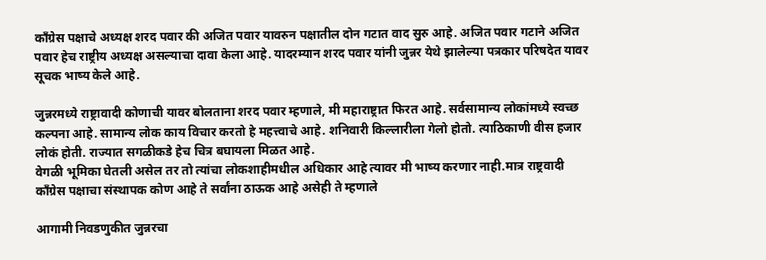काँग्रेस पक्षाचे अध्यक्ष शरद पवार की अजित पवार यावरुन पक्षातील दोन गटात वाद सुरु आहे. अजित पवार गटाने अजित पवार हेच राष्ट्रीय अध्यक्ष असल्याचा दावा केला आहे. यादरम्यान शरद पवार यांनी जुन्नर येथे झालेल्या पत्रकार परिषदेत यावर सूचक भाष्य केले आहे.

जुन्नरमध्ये राष्ट्रावादी कोणाची यावर बोलताना शरद पवार म्हणाले, मी महाराष्ट्रात फिरत आहे. सर्वसामान्य लोकांमध्ये स्वच्छ कल्पना आहे. सामान्य लोक काय विचार करतो हे महत्त्वाचे आहे. शनिवारी किल्लारीला गेलो होतो. त्याठिकाणी वीस हजार लोकं होती. राज्यात सगळीकडे हेच चित्र बघायला मिळत आहे.
वेगळी भूमिका घेतली असेल तर तो त्यांचा लोकशाहीमधील अधिकार आहे त्यावर मी भाष्य करणार नाही.मात्र राष्ट्रवादी काँग्रेस पक्षाचा संस्थापक कोण आहे ते सर्वांना ठाऊक आहे असेही ते म्हणाले

आगामी निवडणुकीत जुन्नरचा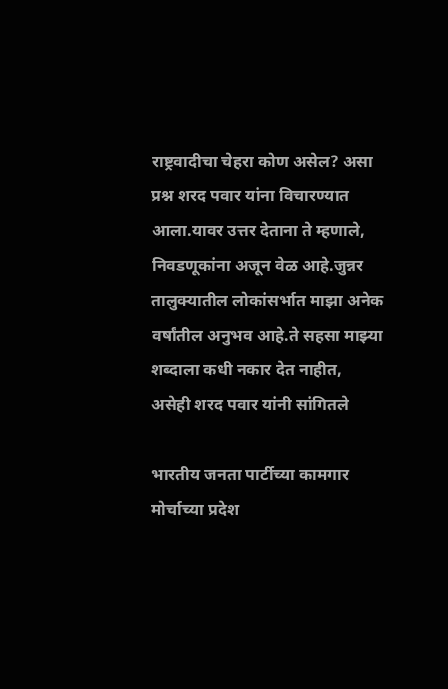राष्ट्रवादीचा चेहरा कोण असेल? असा प्रश्न शरद पवार यांना विचारण्यात आला.यावर उत्तर देताना ते म्हणाले, निवडणूकांना अजून वेळ आहे.जुन्नर तालुक्यातील लोकांसर्भात माझा अनेक वर्षांतील अनुभव आहे.ते सहसा माझ्या शब्दाला कधी नकार देत नाहीत, असेही शरद पवार यांनी सांगितले

भारतीय जनता पार्टीच्या कामगार मोर्चाच्या प्रदेश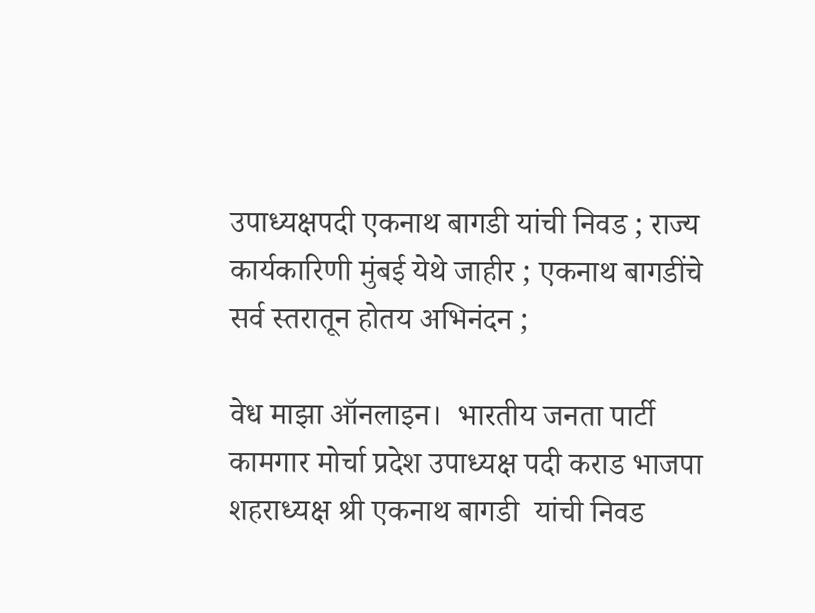उपाध्यक्षपदी एकनाथ बागडी यांची निवड ; राज्य कार्यकारिणी मुंबई येथे जाहीर ; एकनाथ बागडींचे सर्व स्तरातून होतय अभिनंदन ;

वेध माझा ऑनलाइन।  भारतीय जनता पार्टी  कामगार मोर्चा प्रदेश उपाध्यक्ष पदी कराड भाजपा शहराध्यक्ष श्री एकनाथ बागडी  यांची निवड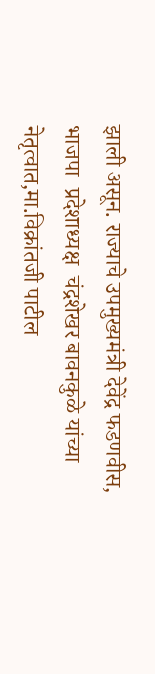झाली असून. राज्याचे उपमुख्यमंत्री देवेंद्र फडणवीस, भाजपा  प्रदेशाध्यक्ष  चंद्रशेखर बावनकुळे यांच्या नेतृत्वात,मा.विक्रांतजी पाटील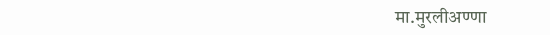मा.मुरलीअण्णा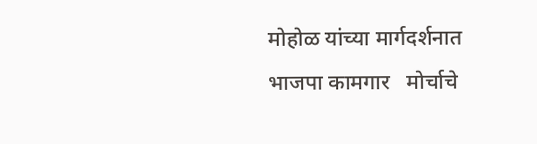मोहोळ यांच्या मार्गदर्शनात भाजपा कामगार   मोर्चाचे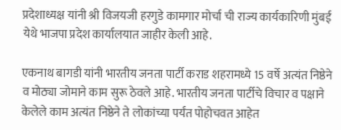प्रदेशाध्यक्ष यांनी श्री विजयजी हरगुडे कामगार मोर्चा ची राज्य कार्यकारिणी मुंबई  येथे भाजपा प्रदेश कार्यालयात जाहीर केली आहे.

एकनाथ बागडी यांनी भारतीय जनता पार्टी कराड शहरामध्ये 15 वर्षे अत्यंत निष्ठेने व मोठ्या जोमाने काम सुरू ठेवले आहे. भारतीय जनता पार्टीचे विचार व पक्षाने केलेले काम अत्यंत निष्ठेने ते लोकांच्या पर्यंत पोहोचवत आहेत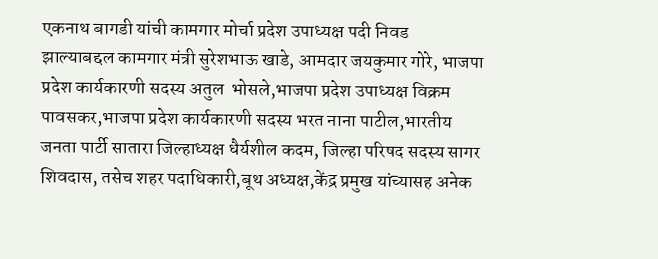एकनाथ बागडी यांची कामगार मोर्चा प्रदेश उपाध्यक्ष पदी निवड झाल्याबद्दल कामगार मंत्री सुरेशभाऊ खाडे, आमदार जयकुमार गोरे, भाजपा प्रदेश कार्यकारणी सदस्य अतुल  भोसले,भाजपा प्रदेश उपाध्यक्ष विक्रम पावसकर,भाजपा प्रदेश कार्यकारणी सदस्य भरत नाना पाटील,भारतीय जनता पार्टी सातारा जिल्हाध्यक्ष धैर्यशील कदम, जिल्हा परिषद सदस्य सागर शिवदास, तसेच शहर पदाधिकारी,बूथ अध्यक्ष,केंद्र प्रमुख यांच्यासह अनेक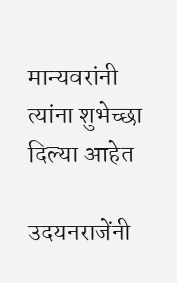मान्यवरांनी त्यांना शुभेच्छा दिल्या आहेत

उदयनराजेंनी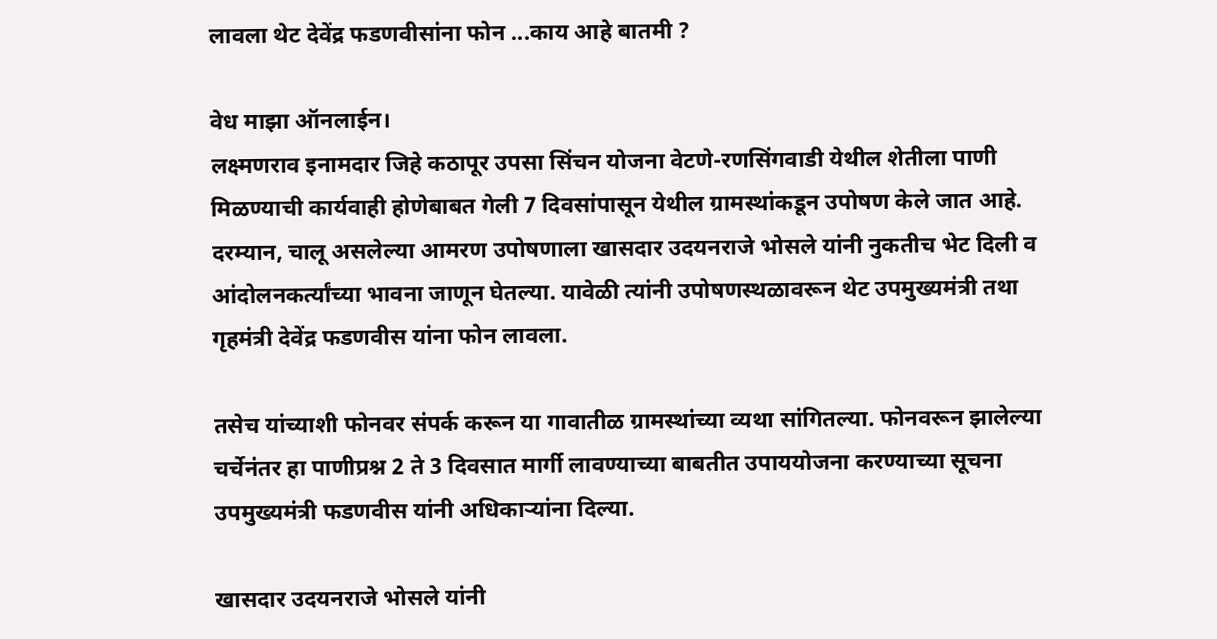लावला थेट देवेंद्र फडणवीसांना फोन ...काय आहे बातमी ?

वेध माझा ऑनलाईन।
लक्ष्मणराव इनामदार जिहे कठापूर उपसा सिंचन योजना वेटणे-रणसिंगवाडी येथील शेतीला पाणी मिळण्याची कार्यवाही होणेबाबत गेली 7 दिवसांपासून येथील ग्रामस्थांकडून उपोषण केले जात आहे.
दरम्यान, चालू असलेल्या आमरण उपोषणाला खासदार उदयनराजे भोसले यांनी नुकतीच भेट दिली व आंदोलनकर्त्यांच्या भावना जाणून घेतल्या. यावेळी त्यांनी उपोषणस्थळावरून थेट उपमुख्यमंत्री तथा गृहमंत्री देवेंद्र फडणवीस यांना फोन लावला.

तसेच यांच्याशी फोनवर संपर्क करून या गावातीळ ग्रामस्थांच्या व्यथा सांगितल्या. फोनवरून झालेल्या चर्चेनंतर हा पाणीप्रश्न 2 ते 3 दिवसात मार्गी लावण्याच्या बाबतीत उपाययोजना करण्याच्या सूचना उपमुख्यमंत्री फडणवीस यांनी अधिकाऱ्यांना दिल्या.

खासदार उदयनराजे भोसले यांनी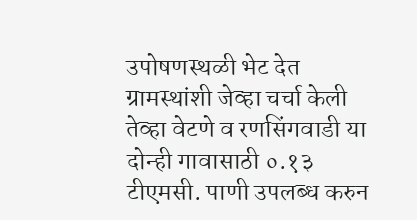उपोषणस्थळी भेट देत ग्रामस्थांशी जेव्हा चर्चा केली तेव्हा वेटणे व रणसिंगवाडी या दोन्ही गावासाठी ०.१३ टीएमसी. पाणी उपलब्ध करुन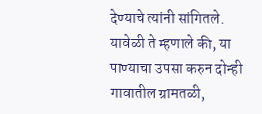देण्याचे त्यांनी सांगितले. यावेळी ते म्हणाले की, या पाण्याचा उपसा करुन दोन्ही गावातील ग्रामतळी,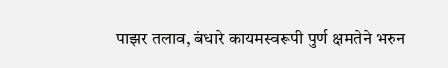पाझर तलाव, बंधारे कायमस्वरूपी पुर्ण क्षमतेने भरुन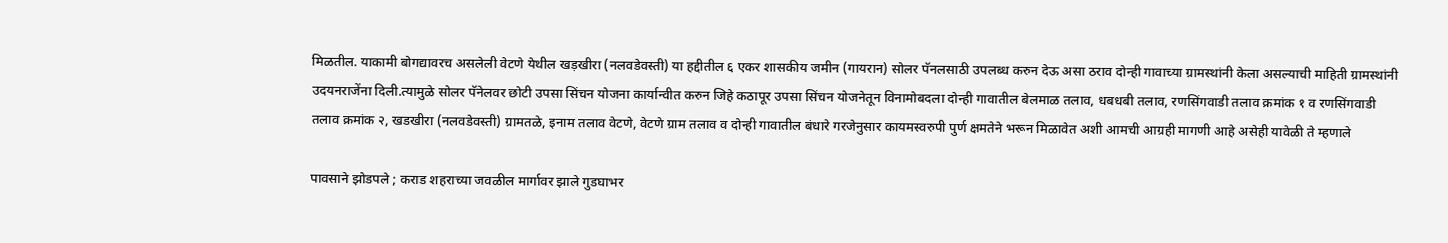मिळतील. याकामी बोगद्यावरच असलेली वेटणे येथील खड़खीरा (नलवडेवस्ती) या हद्दीतील ६ एकर शासकीय जमीन (गायरान) सोलर पॅनलसाठी उपलब्ध करुन देऊ असा ठराव दोन्ही गावाच्या ग्रामस्थांनी केला असल्याची माहिती ग्रामस्थांनी उदयनराजेंना दिली.त्यामुळे सोलर पॅनेलवर छोटी उपसा सिंचन योजना कार्यान्वीत करुन जिहे कठापूर उपसा सिंचन योजनेतून विनामोबदला दोन्ही गावातील बेलमाळ तलाव, धबधबी तलाव, रणसिंगवाडी तलाव क्रमांक १ व रणसिंगवाडी तलाव क्रमांक २, खडखीरा (नलवडेवस्ती) ग्रामतळे, इनाम तलाव वेटणे, वेटणे ग्राम तलाव व दोन्ही गावातील बंधारे गरजेनुसार कायमस्वरुपी पुर्ण क्षमतेने भरून मिळावेत अशी आमची आग्रही मागणी आहे असेही यावेळी ते म्हणाले

पावसाने झोडपले ; कराड शहराच्या जवळील मार्गावर झाले गुडघाभर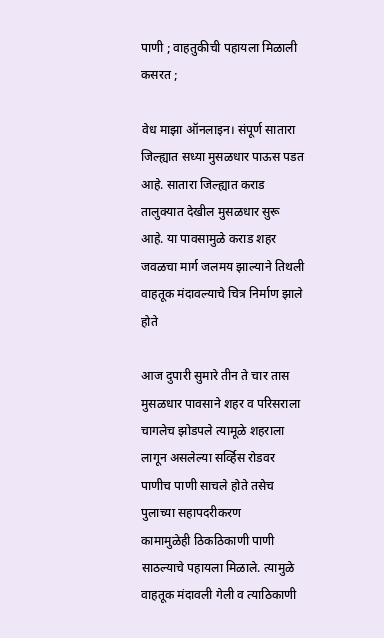पाणी ; वाहतुकीची पहायला मिळाली कसरत ;

वेध माझा ऑनलाइन। संपूर्ण सातारा जिल्ह्यात सध्या मुसळधार पाऊस पडत आहे. सातारा जिल्ह्यात कराड तालुक्यात देखील मुसळधार सुरू आहे. या पावसामुळे कराड शहर जवळचा मार्ग जलमय झाल्याने तिथली वाहतूक मंदावल्याचे चित्र निर्माण झाले होते

आज दुपारी सुमारे तीन ते चार तास मुसळधार पावसाने शहर व परिसराला चागलेच झोडपले त्यामूळे शहराला लागून असलेल्या सर्व्हिस रोडवर पाणीच पाणी साचले होते तसेच पुलाच्या सहापदरीकरण
कामामुळेही ठिकठिकाणी पाणी साठल्याचे पहायला मिळाले. त्यामुळे  वाहतूक मंदावली गेली व त्याठिकाणी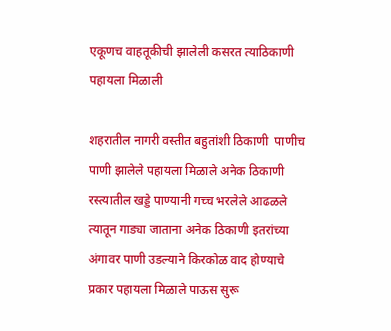एकूणच वाहतूकीची झालेली कसरत त्याठिकाणी पहायला मिळाली

शहरातील नागरी वस्तीत बहुतांशी ठिकाणी  पाणीच पाणी झालेले पहायला मिळाले अनेक ठिकाणी रस्त्यातील खड्डे पाण्यानी गच्च भरलेले आढळले त्यातून गाड्या जाताना अनेक ठिकाणी इतरांच्या अंगावर पाणी उडल्याने किरकोळ वाद होण्याचे प्रकार पहायला मिळाले पाऊस सुरू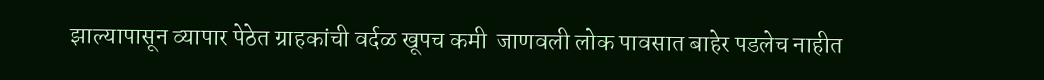झाल्यापासून व्यापार पेठेत ग्राहकांची वर्दळ खूपच कमी  जाणवली लोक पावसात बाहेर पडलेच नाहीत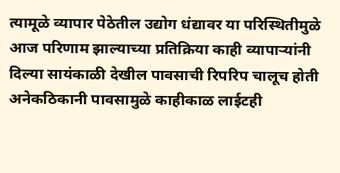त्यामूळे व्यापार पेठेतील उद्योग धंद्यावर या परिस्थितीमुळे आज परिणाम झाल्याच्या प्रतिक्रिया काही व्यापाऱ्यांनी दिल्या सायंकाळी देखील पावसाची रिपरिप चालूच होती अनेकठिकानी पावसामुळे काहीकाळ लाईटही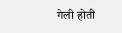गेली होती